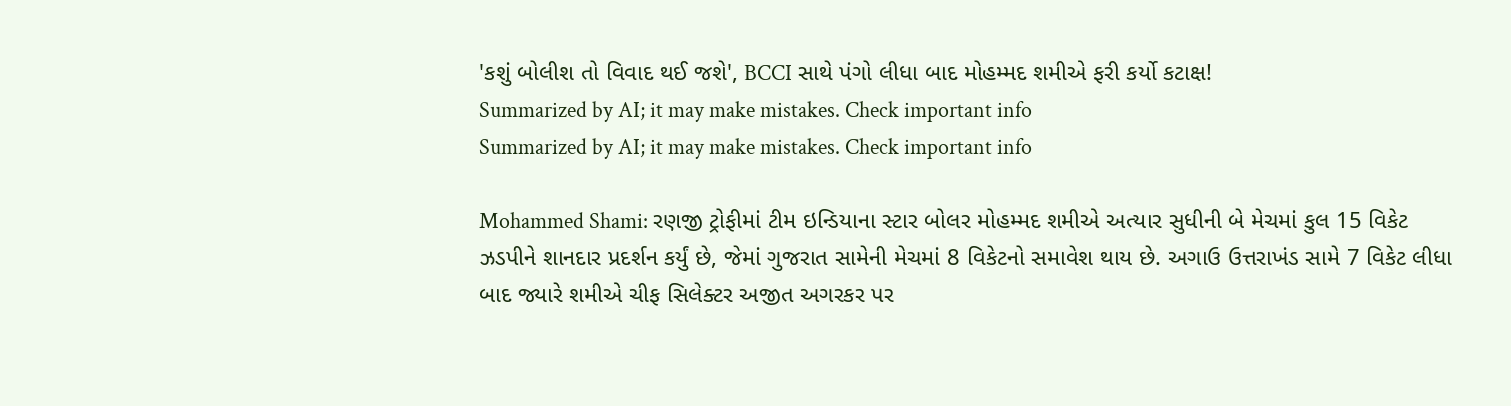'કશું બોલીશ તો વિવાદ થઈ જશે', BCCI સાથે પંગો લીધા બાદ મોહમ્મદ શમીએ ફરી કર્યો કટાક્ષ!
Summarized by AI; it may make mistakes. Check important info
Summarized by AI; it may make mistakes. Check important info

Mohammed Shami: રણજી ટ્રોફીમાં ટીમ ઇન્ડિયાના સ્ટાર બોલર મોહમ્મદ શમીએ અત્યાર સુધીની બે મેચમાં કુલ 15 વિકેટ ઝડપીને શાનદાર પ્રદર્શન કર્યું છે, જેમાં ગુજરાત સામેની મેચમાં 8 વિકેટનો સમાવેશ થાય છે. અગાઉ ઉત્તરાખંડ સામે 7 વિકેટ લીધા બાદ જ્યારે શમીએ ચીફ સિલેક્ટર અજીત અગરકર પર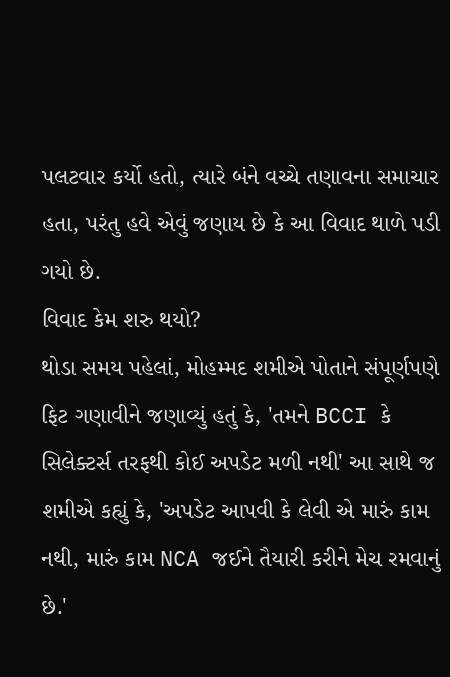પલટવાર કર્યો હતો, ત્યારે બંને વચ્ચે તણાવના સમાચાર હતા, પરંતુ હવે એવું જણાય છે કે આ વિવાદ થાળે પડી ગયો છે.
વિવાદ કેમ શરુ થયો?
થોડા સમય પહેલાં, મોહમ્મદ શમીએ પોતાને સંપૂર્ણપણે ફિટ ગણાવીને જણાવ્યું હતું કે, 'તમને BCCI કે સિલેક્ટર્સ તરફથી કોઈ અપડેટ મળી નથી' આ સાથે જ શમીએ કહ્યું કે, 'અપડેટ આપવી કે લેવી એ મારું કામ નથી, મારું કામ NCA જઈને તૈયારી કરીને મેચ રમવાનું છે.'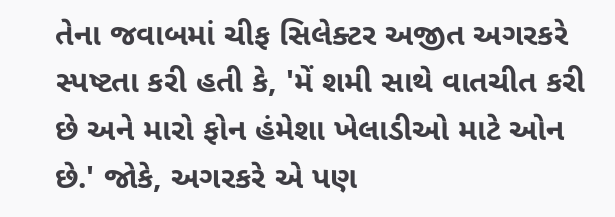તેના જવાબમાં ચીફ સિલેક્ટર અજીત અગરકરે સ્પષ્ટતા કરી હતી કે, 'મેં શમી સાથે વાતચીત કરી છે અને મારો ફોન હંમેશા ખેલાડીઓ માટે ઓન છે.' જોકે, અગરકરે એ પણ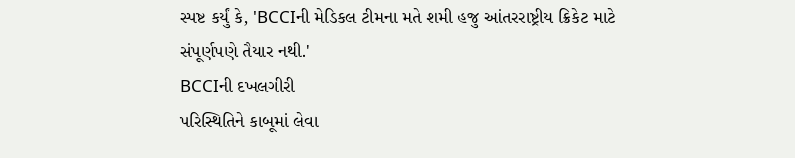સ્પષ્ટ કર્યું કે, 'BCCIની મેડિકલ ટીમના મતે શમી હજુ આંતરરાષ્ટ્રીય ક્રિકેટ માટે સંપૂર્ણપણે તૈયાર નથી.'
BCCIની દખલગીરી
પરિસ્થિતિને કાબૂમાં લેવા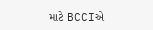માટે BCCIએ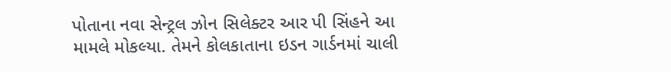પોતાના નવા સેન્ટ્રલ ઝોન સિલેક્ટર આર પી સિંહને આ મામલે મોકલ્યા. તેમને કોલકાતાના ઇડન ગાર્ડનમાં ચાલી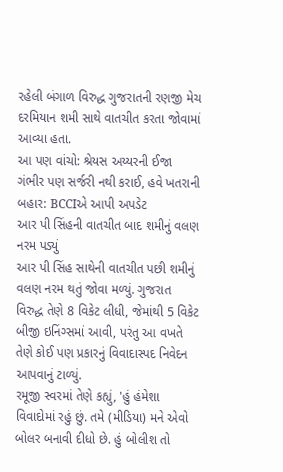રહેલી બંગાળ વિરુદ્ધ ગુજરાતની રણજી મેચ દરમિયાન શમી સાથે વાતચીત કરતા જોવામાં આવ્યા હતા.
આ પણ વાંચો: શ્રેયસ અય્યરની ઈજા ગંભીર પણ સર્જરી નથી કરાઈ, હવે ખતરાની બહાર: BCCIએ આપી અપડેટ
આર પી સિંહની વાતચીત બાદ શમીનું વલણ નરમ પડ્યું
આર પી સિંહ સાથેની વાતચીત પછી શમીનું વલણ નરમ થતું જોવા મળ્યું. ગુજરાત વિરુદ્ધ તેણે 8 વિકેટ લીધી, જેમાંથી 5 વિકેટ બીજી ઇનિંગ્સમાં આવી, પરંતુ આ વખતે તેણે કોઈ પણ પ્રકારનું વિવાદાસ્પદ નિવેદન આપવાનું ટાળ્યું.
રમૂજી સ્વરમાં તેણે કહ્યું, 'હું હંમેશા વિવાદોમાં રહું છું. તમે (મીડિયા) મને એવો બોલર બનાવી દીધો છે. હું બોલીશ તો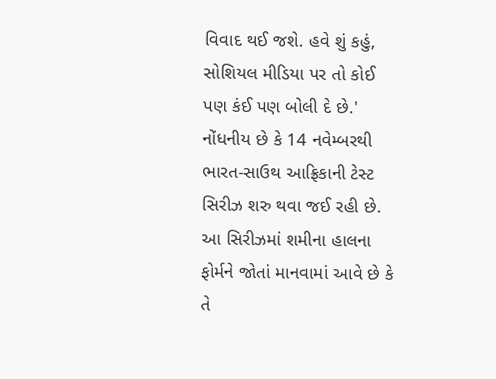વિવાદ થઈ જશે. હવે શું કહું, સોશિયલ મીડિયા પર તો કોઈ પણ કંઈ પણ બોલી દે છે.'
નોંધનીય છે કે 14 નવેમ્બરથી ભારત-સાઉથ આફ્રિકાની ટેસ્ટ સિરીઝ શરુ થવા જઈ રહી છે. આ સિરીઝમાં શમીના હાલના ફોર્મને જોતાં માનવામાં આવે છે કે તે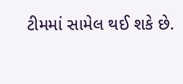ટીમમાં સામેલ થઈ શકે છે.